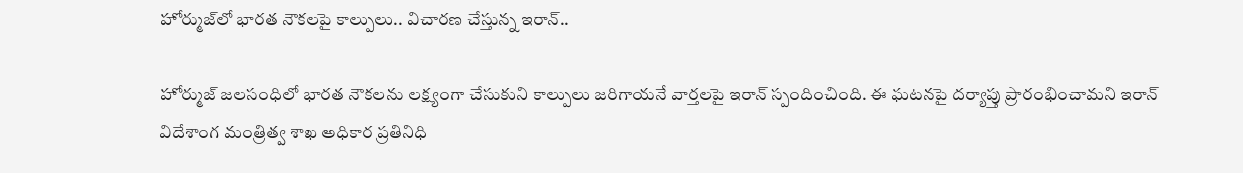హోర్ముజ్‌లో భారత నౌకలపై కాల్పులు.. విచారణ చేస్తున్న ఇరాన్..

హోర్ముజ్ జలసంధిలో భారత నౌకలను లక్ష్యంగా చేసుకుని కాల్పులు జరిగాయనే వార్తలపై ఇరాన్ స్పందించింది. ఈ ఘటనపై దర్యాప్తు ప్రారంభించామని ఇరాన్ విదేశాంగ మంత్రిత్వ శాఖ అధికార ప్రతినిధి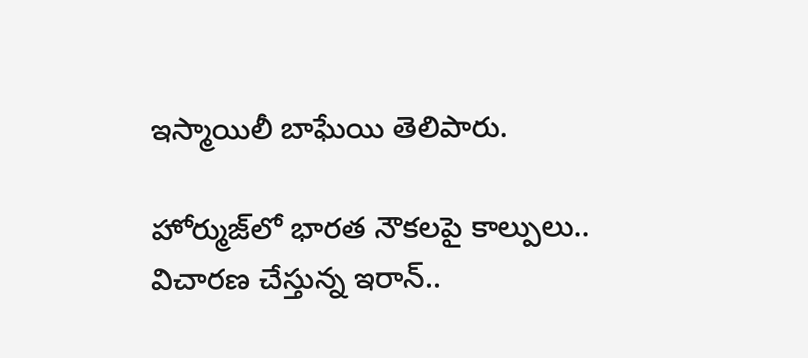ఇస్మాయిలీ బాఘేయి తెలిపారు.

హోర్ముజ్‌లో భారత నౌకలపై కాల్పులు.. విచారణ చేస్తున్న ఇరాన్..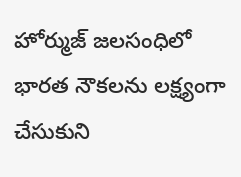హోర్ముజ్ జలసంధిలో భారత నౌకలను లక్ష్యంగా చేసుకుని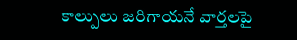కాల్పులు జరిగాయనే వార్తలపై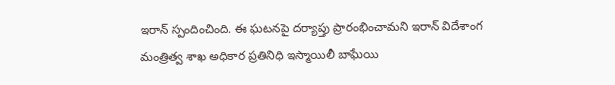ఇరాన్ స్పందించింది. ఈ ఘటనపై దర్యాప్తు ప్రారంభించామని ఇరాన్ విదేశాంగ మంత్రిత్వ శాఖ అధికార ప్రతినిధి ఇస్మాయిలీ బాఘేయి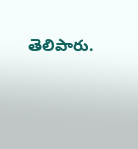తెలిపారు.